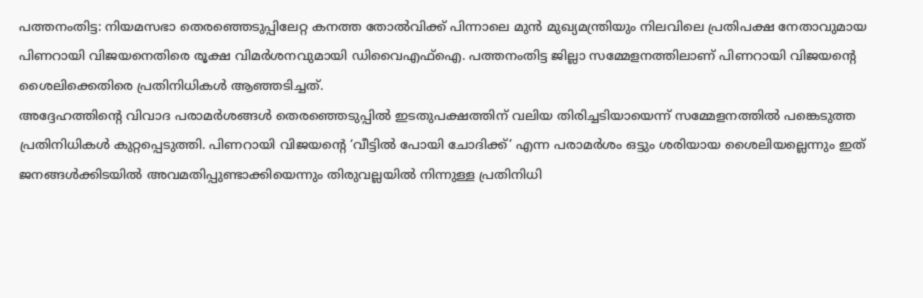പത്തനംതിട്ട: നിയമസഭാ തെരഞ്ഞെടുപ്പിലേറ്റ കനത്ത തോൽവിക്ക് പിന്നാലെ മുൻ മുഖ്യമന്ത്രിയും നിലവിലെ പ്രതിപക്ഷ നേതാവുമായ പിണറായി വിജയനെതിരെ രൂക്ഷ വിമർശനവുമായി ഡിവൈഎഫ്ഐ. പത്തനംതിട്ട ജില്ലാ സമ്മേളനത്തിലാണ് പിണറായി വിജയന്റെ ശൈലിക്കെതിരെ പ്രതിനിധികൾ ആഞ്ഞടിച്ചത്.
അദ്ദേഹത്തിന്റെ വിവാദ പരാമർശങ്ങൾ തെരഞ്ഞെടുപ്പിൽ ഇടതുപക്ഷത്തിന് വലിയ തിരിച്ചടിയായെന്ന് സമ്മേളനത്തിൽ പങ്കെടുത്ത പ്രതിനിധികൾ കുറ്റപ്പെടുത്തി. പിണറായി വിജയന്റെ ‘വീട്ടിൽ പോയി ചോദിക്ക്’ എന്ന പരാമർശം ഒട്ടും ശരിയായ ശൈലിയല്ലെന്നും ഇത് ജനങ്ങൾക്കിടയിൽ അവമതിപ്പുണ്ടാക്കിയെന്നും തിരുവല്ലയിൽ നിന്നുള്ള പ്രതിനിധി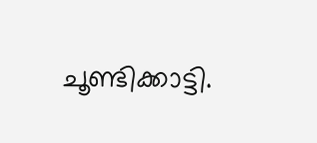ചൂണ്ടിക്കാട്ടി.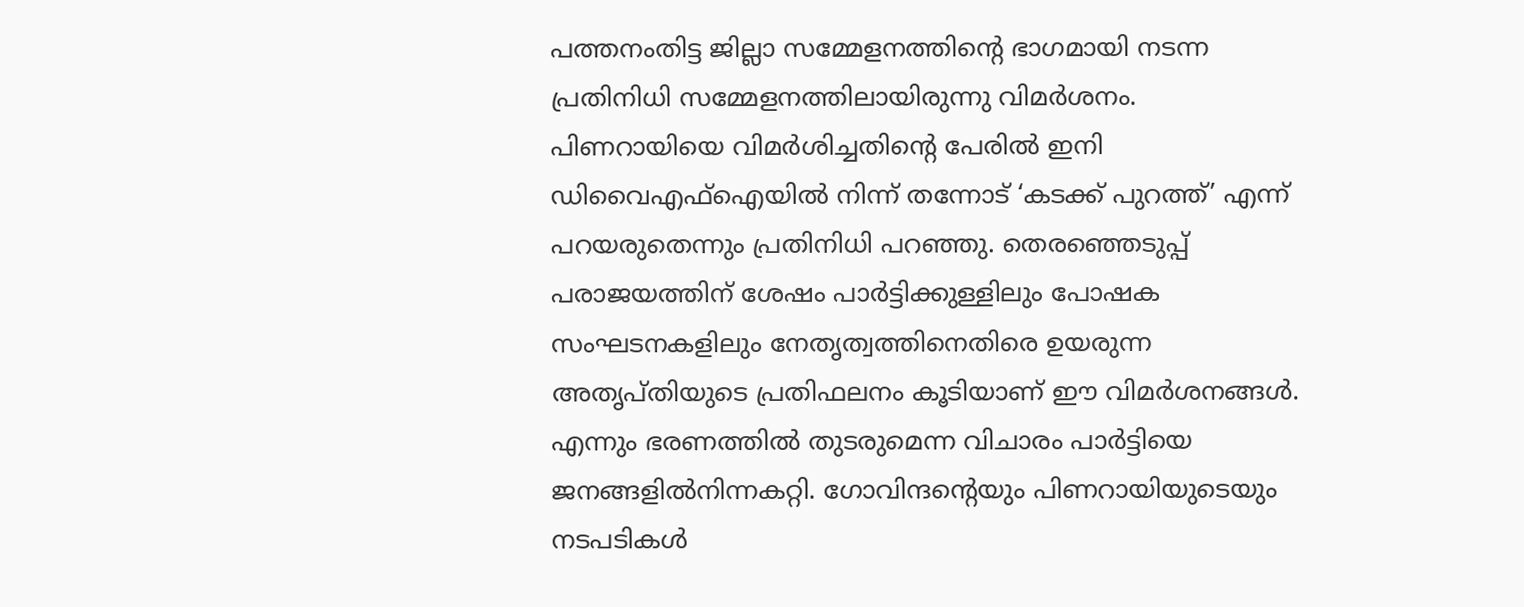പത്തനംതിട്ട ജില്ലാ സമ്മേളനത്തിന്റെ ഭാഗമായി നടന്ന പ്രതിനിധി സമ്മേളനത്തിലായിരുന്നു വിമർശനം. പിണറായിയെ വിമർശിച്ചതിന്റെ പേരിൽ ഇനി ഡിവൈഎഫ്ഐയിൽ നിന്ന് തന്നോട് ‘കടക്ക് പുറത്ത്’ എന്ന് പറയരുതെന്നും പ്രതിനിധി പറഞ്ഞു. തെരഞ്ഞെടുപ്പ് പരാജയത്തിന് ശേഷം പാർട്ടിക്കുള്ളിലും പോഷക സംഘടനകളിലും നേതൃത്വത്തിനെതിരെ ഉയരുന്ന അതൃപ്തിയുടെ പ്രതിഫലനം കൂടിയാണ് ഈ വിമർശനങ്ങൾ. എന്നും ഭരണത്തിൽ തുടരുമെന്ന വിചാരം പാർട്ടിയെ ജനങ്ങളിൽനിന്നകറ്റി. ഗോവിന്ദന്റെയും പിണറായിയുടെയും നടപടികൾ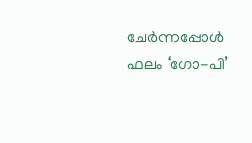ചേർന്നപ്പോൾ ഫലം ‘ഗോ-പി’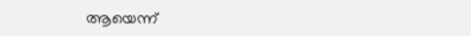ആയെന്ന്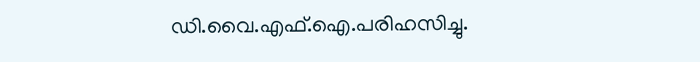ഡി.വൈ.എഫ്.ഐ.പരിഹസിച്ചു.